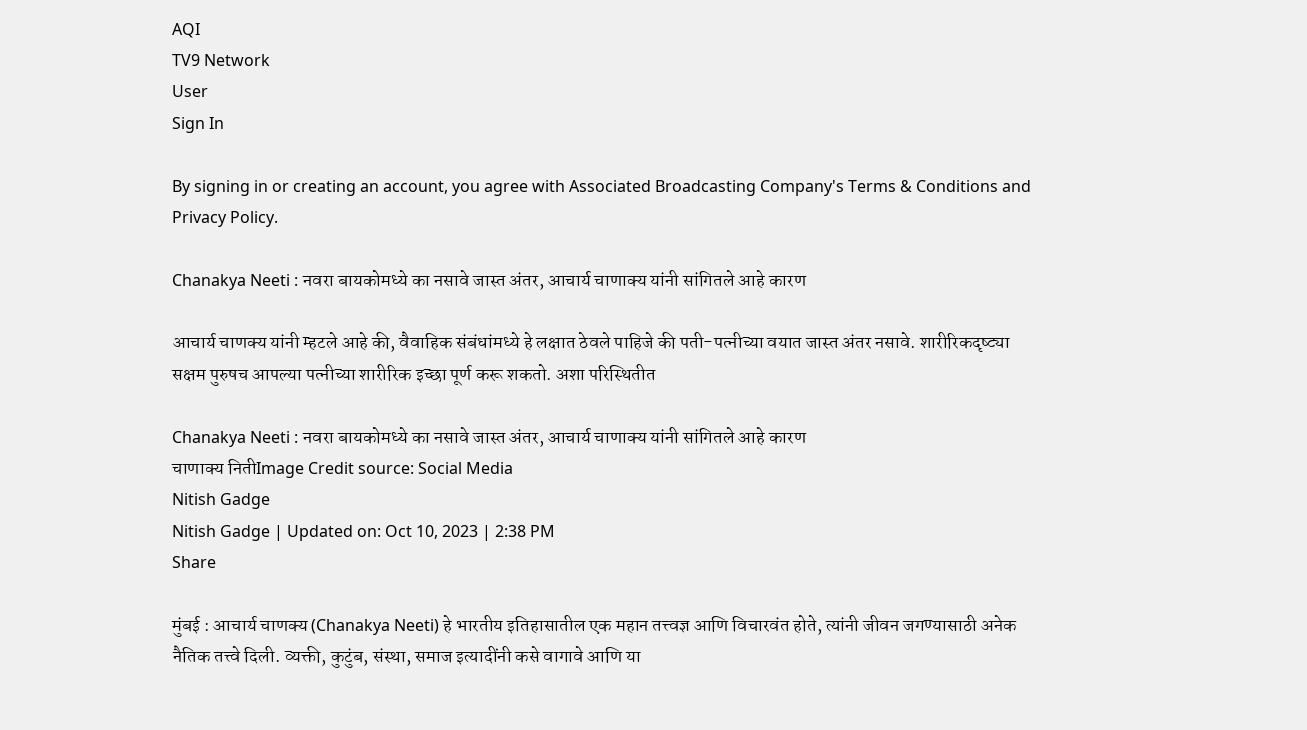AQI
TV9 Network
User
Sign In

By signing in or creating an account, you agree with Associated Broadcasting Company's Terms & Conditions and Privacy Policy.

Chanakya Neeti : नवरा बायकोमध्ये का नसावे जास्त अंतर, आचार्य चाणाक्य यांनी सांगितले आहे कारण

आचार्य चाणक्य यांनी म्हटले आहे की, वैवाहिक संबंधांमध्ये हे लक्षात ठेवले पाहिजे की पती-पत्नीच्या वयात जास्त अंतर नसावे. शारीरिकदृष्ट्या सक्षम पुरुषच आपल्या पत्नीच्या शारीरिक इच्छा पूर्ण करू शकतो. अशा परिस्थितीत

Chanakya Neeti : नवरा बायकोमध्ये का नसावे जास्त अंतर, आचार्य चाणाक्य यांनी सांगितले आहे कारण
चाणाक्य नितीImage Credit source: Social Media
Nitish Gadge
Nitish Gadge | Updated on: Oct 10, 2023 | 2:38 PM
Share

मुंबई : आचार्य चाणक्य (Chanakya Neeti) हे भारतीय इतिहासातील एक महान तत्त्वज्ञ आणि विचारवंत होते, त्यांनी जीवन जगण्यासाठी अनेक नैतिक तत्त्वे दिली. व्यक्ती, कुटुंब, संस्था, समाज इत्यादींनी कसे वागावे आणि या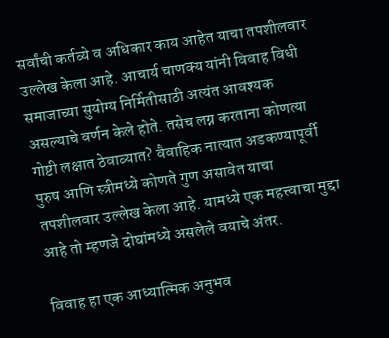सर्वांची कर्तव्ये व अधिकार काय आहेत याचा तपशीलवार उल्लेख केला आहे. आचार्य चाणक्य यांनी विवाह विधी समाजाच्या सुयोग्य निर्मितीसाठी अत्यंत आवश्यक असल्याचे वर्णन केले होते. तसेच लग्न करताना कोणत्या गोष्टी लक्षात ठेवाव्यात? वैवाहिक नात्यात अडकण्यापूर्वी पुरुष आणि स्त्रीमध्ये कोणते गुण असावेत याचा तपशीलवार उल्लेख केला आहे. यामध्ये एक महत्त्वाचा मुद्दा आहे तो म्हणजे दोघांमध्ये असलेले वयाचे अंतर.

विवाह हा एक आध्यात्मिक अनुभव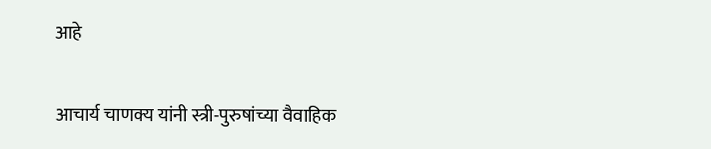आहे

आचार्य चाणक्य यांनी स्त्री-पुरुषांच्या वैवाहिक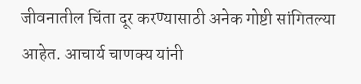जीवनातील चिंता दूर करण्यासाठी अनेक गोष्टी सांगितल्या आहेत. आचार्य चाणक्य यांनी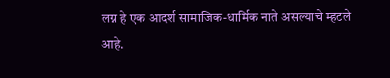लग्न हे एक आदर्श सामाजिक-धार्मिक नाते असल्याचे म्हटले आहे.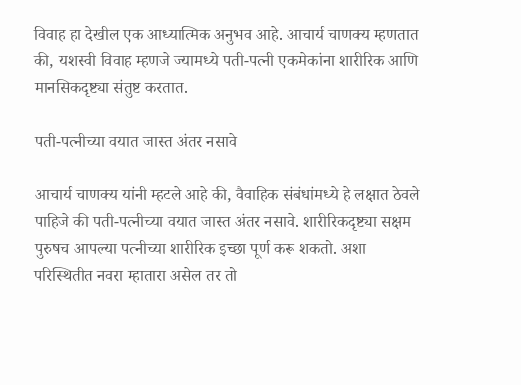विवाह हा देखील एक आध्यात्मिक अनुभव आहे. आचार्य चाणक्य म्हणतात की, यशस्वी विवाह म्हणजे ज्यामध्ये पती-पत्नी एकमेकांना शारीरिक आणि मानसिकदृष्ट्या संतुष्ट करतात.

पती-पत्नीच्या वयात जास्त अंतर नसावे

आचार्य चाणक्य यांनी म्हटले आहे की, वैवाहिक संबंधांमध्ये हे लक्षात ठेवले पाहिजे की पती-पत्नीच्या वयात जास्त अंतर नसावे. शारीरिकदृष्ट्या सक्षम पुरुषच आपल्या पत्नीच्या शारीरिक इच्छा पूर्ण करू शकतो. अशा परिस्थितीत नवरा म्हातारा असेल तर तो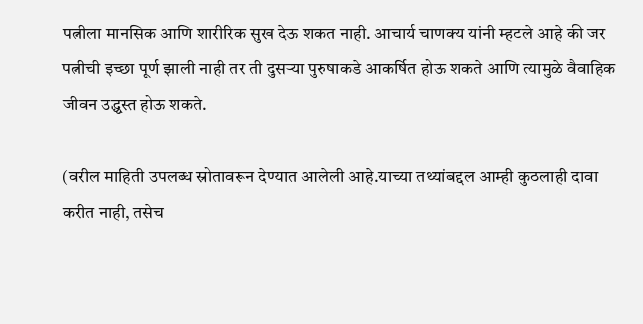पत्नीला मानसिक आणि शारीरिक सुख देऊ शकत नाही. आचार्य चाणक्य यांनी म्हटले आहे की जर पत्नीची इच्छा पूर्ण झाली नाही तर ती दुसऱ्या पुरुषाकडे आकर्षित होऊ शकते आणि त्यामुळे वैवाहिक जीवन उद्ध्वस्त होऊ शकते.

(वरील माहिती उपलब्ध स्रोतावरून देण्यात आलेली आहे.याच्या तथ्यांबद्दल आम्ही कुठलाही दावा करीत नाही, तसेच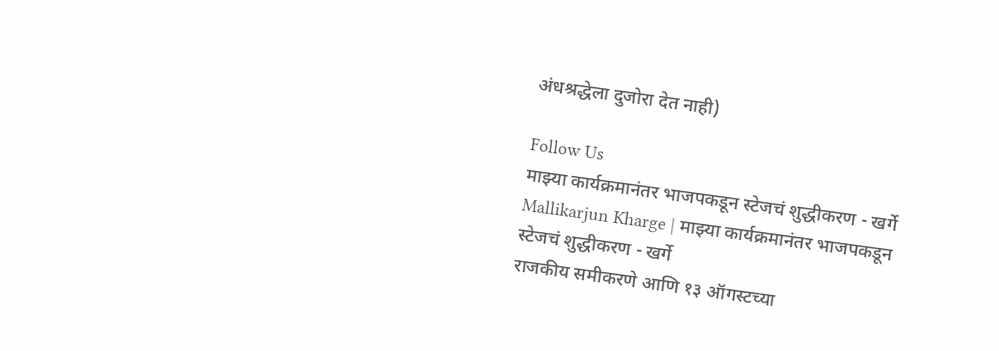अंधश्रद्धेला दुजोरा देत नाही)

Follow Us
माझ्या कार्यक्रमानंतर भाजपकडून स्टेजचं शुद्धीकरण - खर्गे
Mallikarjun Kharge | माझ्या कार्यक्रमानंतर भाजपकडून स्टेजचं शुद्धीकरण - खर्गे
राजकीय समीकरणे आणि १३ ऑगस्टच्या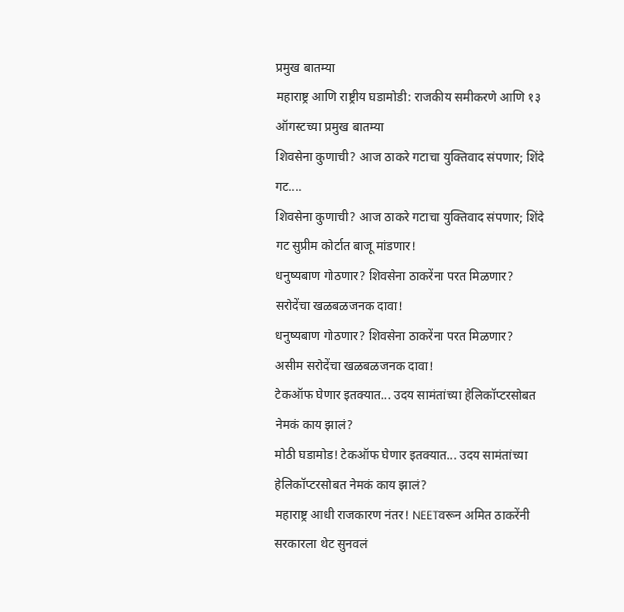प्रमुख बातम्या
महाराष्ट्र आणि राष्ट्रीय घडामोडी: राजकीय समीकरणे आणि १३ ऑगस्टच्या प्रमुख बातम्या
शिवसेना कुणाची? आज ठाकरे गटाचा युक्तिवाद संपणार; शिंदे गट....
शिवसेना कुणाची? आज ठाकरे गटाचा युक्तिवाद संपणार; शिंदे गट सुप्रीम कोर्टात बाजू मांडणार!
धनुष्यबाण गोठणार? शिवसेना ठाकरेंना परत मिळणार? सरोदेंचा खळबळजनक दावा!
धनुष्यबाण गोठणार? शिवसेना ठाकरेंना परत मिळणार? असीम सरोदेंचा खळबळजनक दावा!
टेकऑफ घेणार इतक्यात... उदय सामंतांच्या हेलिकॉप्टरसोबत नेमकं काय झालं?
मोठी घडामोड! टेकऑफ घेणार इतक्यात... उदय सामंतांच्या हेलिकॉप्टरसोबत नेमकं काय झालं?
महाराष्ट्र आधी राजकारण नंतर! NEETवरून अमित ठाकरेंनी सरकारला थेट सुनवलं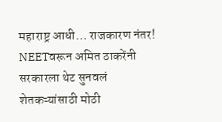महाराष्ट्र आधी… राजकारण नंतर! NEETवरून अमित ठाकरेंनी सरकारला थेट सुनवलं
शेतकऱ्यांसाठी मोठी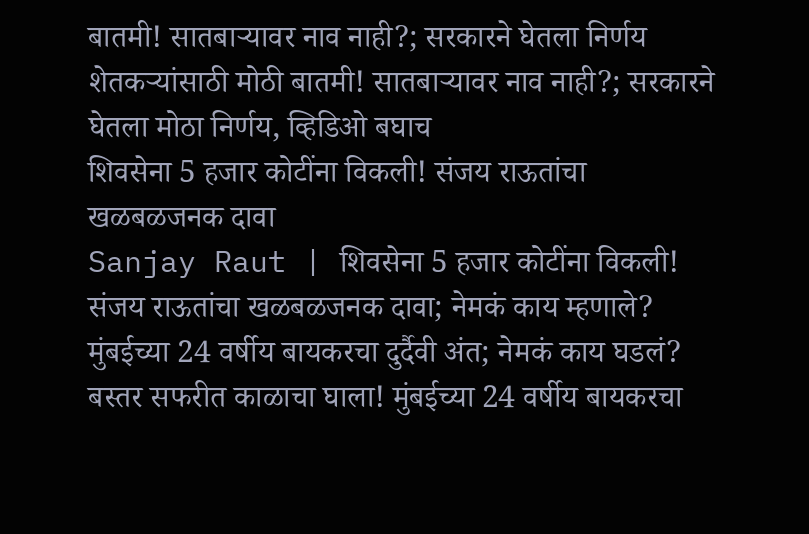बातमी! सातबाऱ्यावर नाव नाही?; सरकारने घेतला निर्णय
शेतकऱ्यांसाठी मोठी बातमी! सातबाऱ्यावर नाव नाही?; सरकारने घेतला मोठा निर्णय, व्हिडिओ बघाच
शिवसेना 5 हजार कोटींना विकली! संजय राऊतांचा खळबळजनक दावा
Sanjay Raut | शिवसेना 5 हजार कोटींना विकली! संजय राऊतांचा खळबळजनक दावा; नेमकं काय म्हणाले?
मुंबईच्या 24 वर्षीय बायकरचा दुर्दैवी अंत; नेमकं काय घडलं?
बस्तर सफरीत काळाचा घाला! मुंबईच्या 24 वर्षीय बायकरचा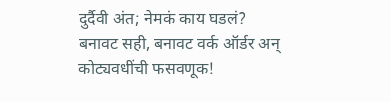दुर्दैवी अंत; नेमकं काय घडलं?
बनावट सही, बनावट वर्क ऑर्डर अन् कोट्यवधींची फसवणूक!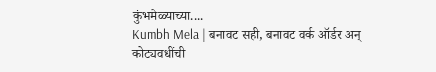कुंभमेळ्याच्या....
Kumbh Mela | बनावट सही, बनावट वर्क ऑर्डर अन् कोट्यवधींची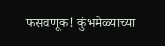फसवणूक! कुंभमेळ्याच्या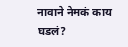नावाने नेमकं काय घडलं?